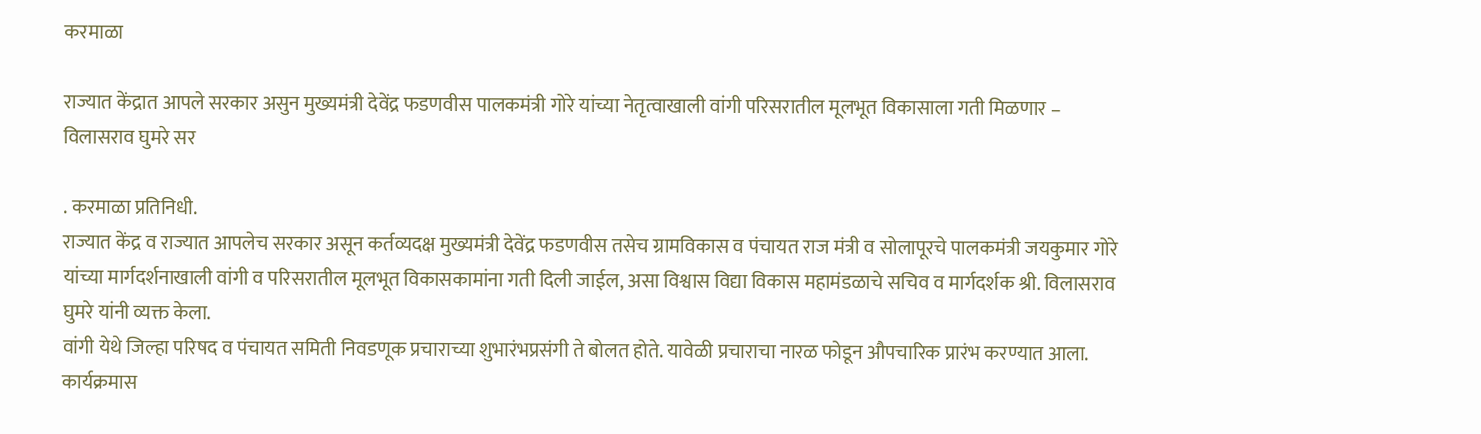करमाळा

राज्यात केंद्रात आपले सरकार असुन मुख्यमंत्री देवेंद्र फडणवीस पालकमंत्री गोरे यांच्या नेतृत्वाखाली वांगी परिसरातील मूलभूत विकासाला गती मिळणार – विलासराव घुमरे सर

. करमाळा प्रतिनिधी.
राज्यात केंद्र व राज्यात आपलेच सरकार असून कर्तव्यदक्ष मुख्यमंत्री देवेंद्र फडणवीस तसेच ग्रामविकास व पंचायत राज मंत्री व सोलापूरचे पालकमंत्री जयकुमार गोरे यांच्या मार्गदर्शनाखाली वांगी व परिसरातील मूलभूत विकासकामांना गती दिली जाईल, असा विश्वास विद्या विकास महामंडळाचे सचिव व मार्गदर्शक श्री. विलासराव घुमरे यांनी व्यक्त केला.
वांगी येथे जिल्हा परिषद व पंचायत समिती निवडणूक प्रचाराच्या शुभारंभप्रसंगी ते बोलत होते. यावेळी प्रचाराचा नारळ फोडून औपचारिक प्रारंभ करण्यात आला. कार्यक्रमास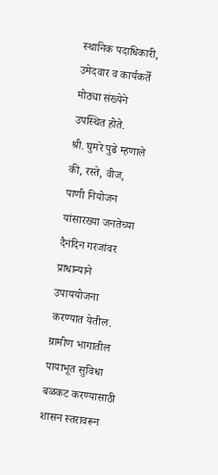स्थानिक पदाधिकारी, उमेदवार व कार्यकर्ते मोठ्या संख्येने उपस्थित होते.
श्री. घुमरे पुढे म्हणाले की, रस्ते, वीज, पाणी नियोजन यांसारख्या जनतेच्या दैनंदिन गरजांवर प्राधान्याने उपाययोजना करण्यात येतील. ग्रामीण भागातील पायाभूत सुविधा बळकट करण्यासाठी शासन स्तरावरून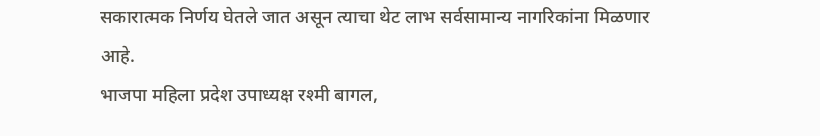सकारात्मक निर्णय घेतले जात असून त्याचा थेट लाभ सर्वसामान्य नागरिकांना मिळणार आहे.
भाजपा महिला प्रदेश उपाध्यक्ष रश्मी बागल,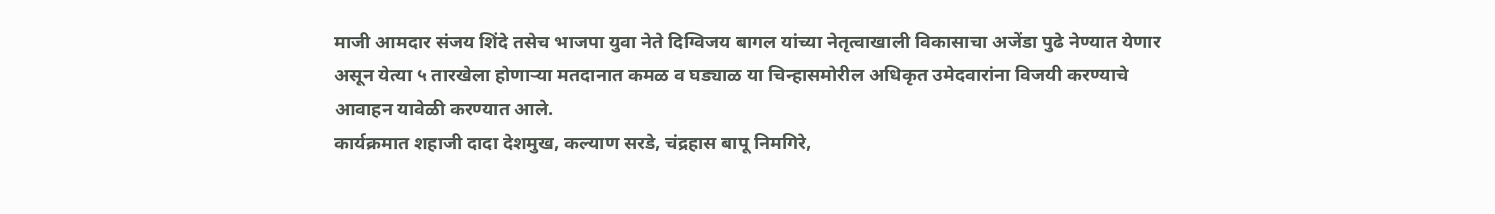माजी आमदार संजय शिंदे तसेच भाजपा युवा नेते दिग्विजय बागल यांच्या नेतृत्वाखाली विकासाचा अजेंडा पुढे नेण्यात येणार असून येत्या ५ तारखेला होणाऱ्या मतदानात कमळ व घड्याळ या चिन्हासमोरील अधिकृत उमेदवारांना विजयी करण्याचे आवाहन यावेळी करण्यात आले.
कार्यक्रमात शहाजी दादा देशमुख, कल्याण सरडे, चंद्रहास बापू निमगिरे,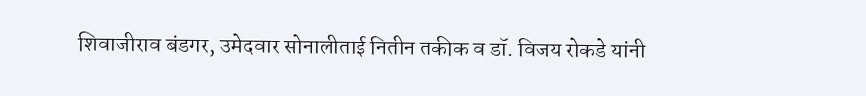शिवाजीराव बंडगर, उमेदवार सोनालीताई नितीन तकीक व डॉ. विजय रोकडे यांनी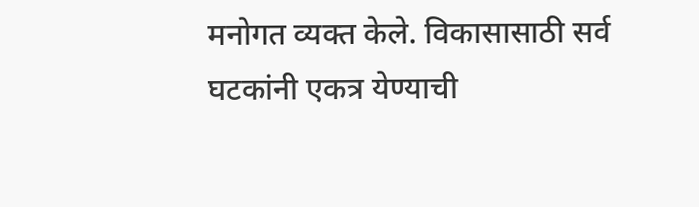मनोगत व्यक्त केले. विकासासाठी सर्व घटकांनी एकत्र येण्याची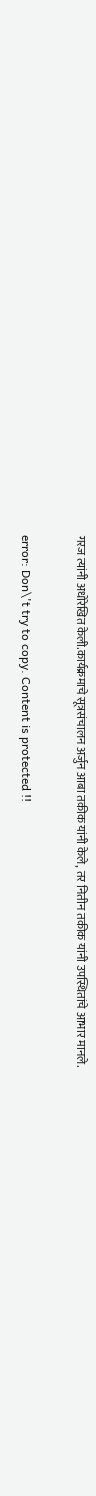गरज त्यांनी अधोरेखित केली.कार्यक्रमाचे सूत्रसंचालन अर्जुन आबा तकीक यांनी केले, तर नितीन तकीक यांनी उपस्थितांचे आभार मानले.

error: Don\'t try to copy. Content is protected !!